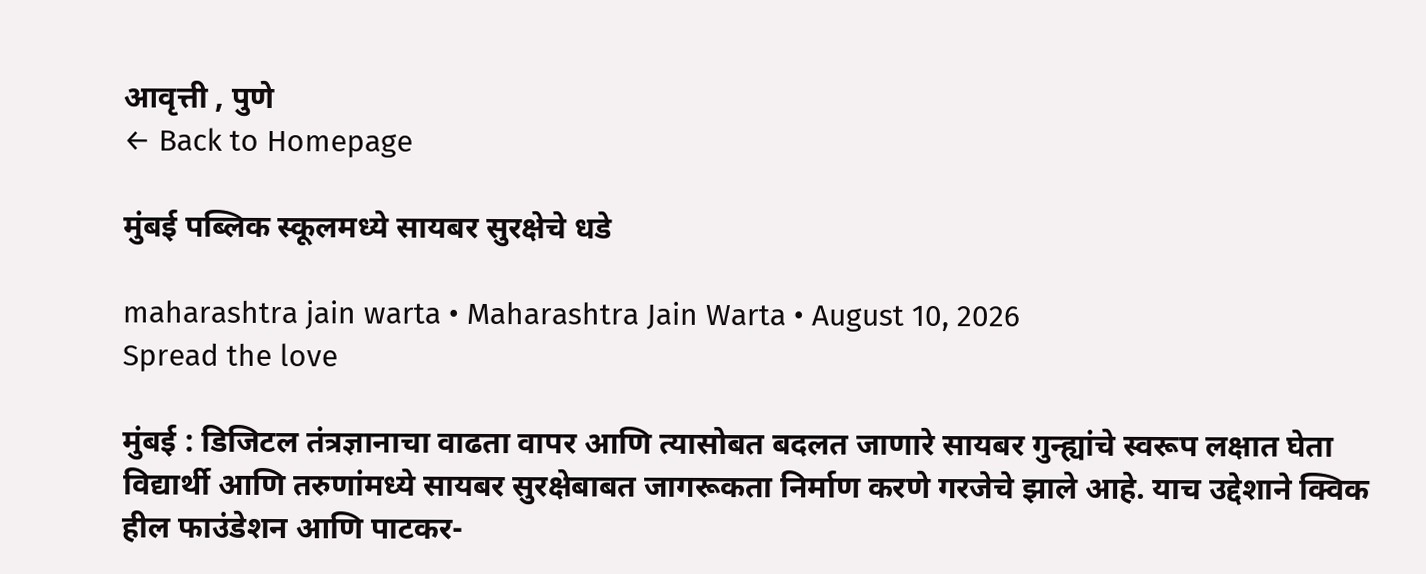आवृत्ती , पुणे
← Back to Homepage

मुंबई पब्लिक स्कूलमध्ये सायबर सुरक्षेचे धडे

maharashtra jain warta • Maharashtra Jain Warta • August 10, 2026
Spread the love

मुंबई : डिजिटल तंत्रज्ञानाचा वाढता वापर आणि त्यासोबत बदलत जाणारे सायबर गुन्ह्यांचे स्वरूप लक्षात घेता विद्यार्थी आणि तरुणांमध्ये सायबर सुरक्षेबाबत जागरूकता निर्माण करणे गरजेचे झाले आहे. याच उद्देशाने क्विक हील फाउंडेशन आणि पाटकर-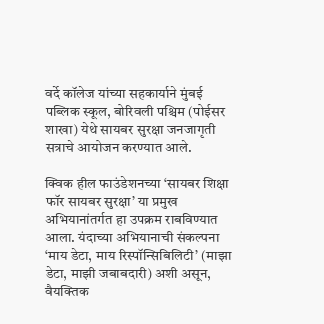वर्दे कॉलेज यांच्या सहकार्याने मुंबई पब्लिक स्कूल, बोरिवली पश्चिम (पोईसर शाखा) येथे सायबर सुरक्षा जनजागृती सत्राचे आयोजन करण्यात आले.

क्विक हील फाउंडेशनच्या ‘सायबर शिक्षा फॉर सायबर सुरक्षा’ या प्रमुख अभियानांतर्गत हा उपक्रम राबविण्यात आला. यंदाच्या अभियानाची संकल्पना ‘माय डेटा, माय रिस्पॉन्सिबिलिटी’ (माझा डेटा, माझी जबाबदारी) अशी असून, वैयक्तिक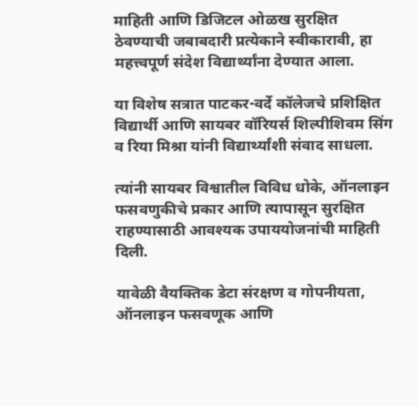माहिती आणि डिजिटल ओळख सुरक्षित ठेवण्याची जबाबदारी प्रत्येकाने स्वीकारावी, हा महत्त्वपूर्ण संदेश विद्यार्थ्यांना देण्यात आला.

या विशेष सत्रात पाटकर-वर्दे कॉलेजचे प्रशिक्षित विद्यार्थी आणि सायबर वॉरियर्स शिल्पीशिवम सिंग व रिया मिश्रा यांनी विद्यार्थ्यांशी संवाद साधला.

त्यांनी सायबर विश्वातील विविध धोके, ऑनलाइन फसवणुकीचे प्रकार आणि त्यापासून सुरक्षित राहण्यासाठी आवश्यक उपाययोजनांची माहिती दिली.

यावेळी वैयक्तिक डेटा संरक्षण व गोपनीयता, ऑनलाइन फसवणूक आणि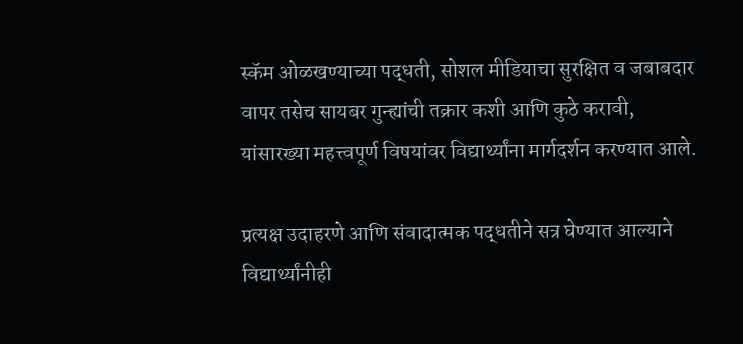स्कॅम ओळखण्याच्या पद्धती, सोशल मीडियाचा सुरक्षित व जबाबदार वापर तसेच सायबर गुन्ह्यांची तक्रार कशी आणि कुठे करावी, यांसारख्या महत्त्वपूर्ण विषयांवर विद्यार्थ्यांना मार्गदर्शन करण्यात आले.

प्रत्यक्ष उदाहरणे आणि संवादात्मक पद्धतीने सत्र घेण्यात आल्याने विद्यार्थ्यांनीही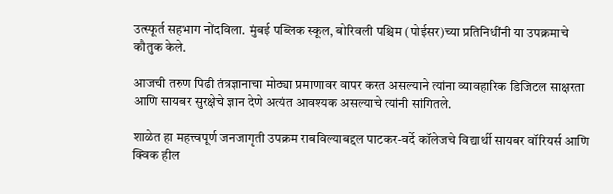उत्स्फूर्त सहभाग नोंदविला. मुंबई पब्लिक स्कूल, बोरिवली पश्चिम (पोईसर)च्या प्रतिनिधींनी या उपक्रमाचे कौतुक केले.

आजची तरुण पिढी तंत्रज्ञानाचा मोठ्या प्रमाणावर वापर करत असल्याने त्यांना व्यावहारिक डिजिटल साक्षरता आणि सायबर सुरक्षेचे ज्ञान देणे अत्यंत आवश्यक असल्याचे त्यांनी सांगितले.

शाळेत हा महत्त्वपूर्ण जनजागृती उपक्रम राबविल्याबद्दल पाटकर-वर्दे कॉलेजचे विद्यार्थी सायबर वॉरियर्स आणि क्विक हील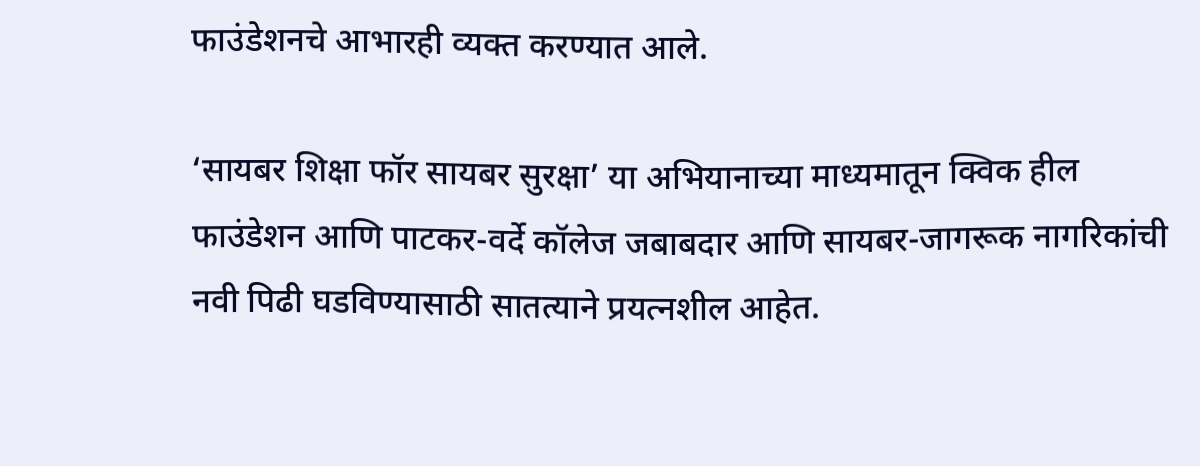फाउंडेशनचे आभारही व्यक्त करण्यात आले.

‘सायबर शिक्षा फॉर सायबर सुरक्षा’ या अभियानाच्या माध्यमातून क्विक हील फाउंडेशन आणि पाटकर-वर्दे कॉलेज जबाबदार आणि सायबर-जागरूक नागरिकांची नवी पिढी घडविण्यासाठी सातत्याने प्रयत्नशील आहेत.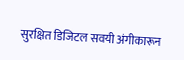सुरक्षित डिजिटल सवयी अंगीकारून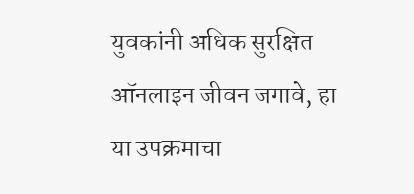युवकांनी अधिक सुरक्षित ऑनलाइन जीवन जगावे, हा या उपक्रमाचा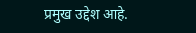प्रमुख उद्देश आहे.